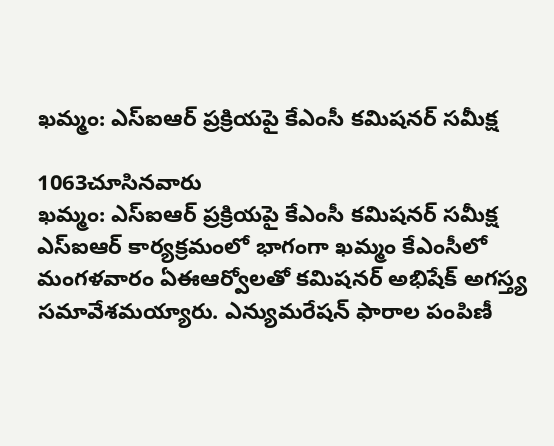ఖమ్మం: ఎస్ఐఆర్ ప్రక్రియపై కేఎంసీ కమిషనర్ సమీక్ష

1063చూసినవారు
ఖమ్మం: ఎస్ఐఆర్ ప్రక్రియపై కేఎంసీ కమిషనర్ సమీక్ష
ఎస్ఐఆర్ కార్యక్రమంలో భాగంగా ఖమ్మం కేఎంసీలో మంగళవారం ఏఈఆర్వోలతో కమిషనర్ అభిషేక్ అగస్త్య సమావేశమయ్యారు. ఎన్యుమరేషన్ ఫారాల పంపిణీ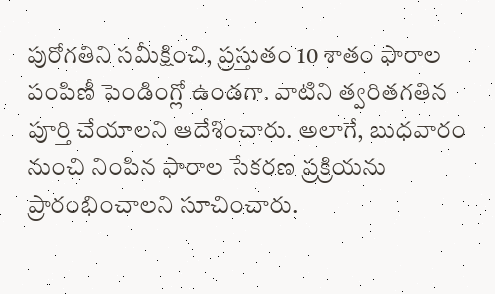పురోగతిని సమీక్షించి, ప్రస్తుతం 10 శాతం ఫారాల పంపిణీ పెండింగ్లో ఉండగా. వాటిని త్వరితగతిన పూర్తి చేయాలని ఆదేశించారు. అలాగే, బుధవారం నుంచి నింపిన ఫారాల సేకరణ ప్రక్రియను ప్రారంభించాలని సూచించారు.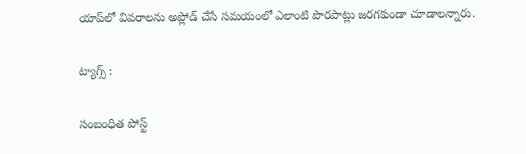యాప్‌లో వివరాలను అప్లోడ్ చేసే సమయంలో ఎలాంటి పొరపాట్లు జరగకుండా చూడాలన్నారు.

ట్యాగ్స్ :

సంబంధిత పోస్ట్